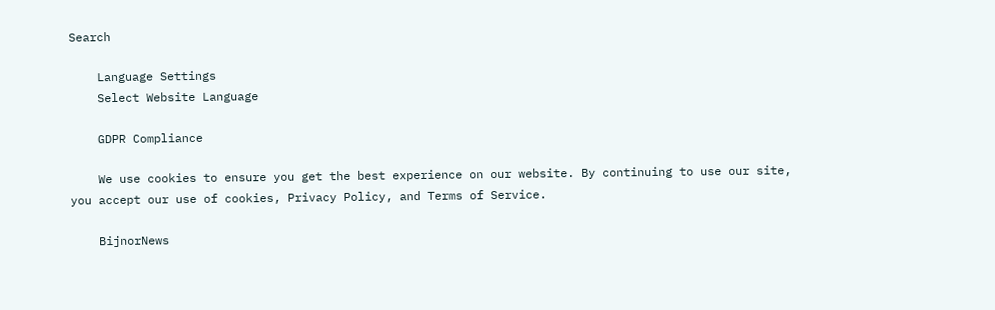Search

    Language Settings
    Select Website Language

    GDPR Compliance

    We use cookies to ensure you get the best experience on our website. By continuing to use our site, you accept our use of cookies, Privacy Policy, and Terms of Service.

    BijnorNews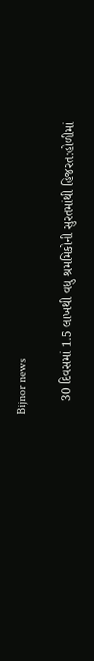Bijnor news

    30 દિવસમાં 1.5 લાખથી વધુ શ્રમમિકોની સુરતમાંથી હિજરત:હોળીમાં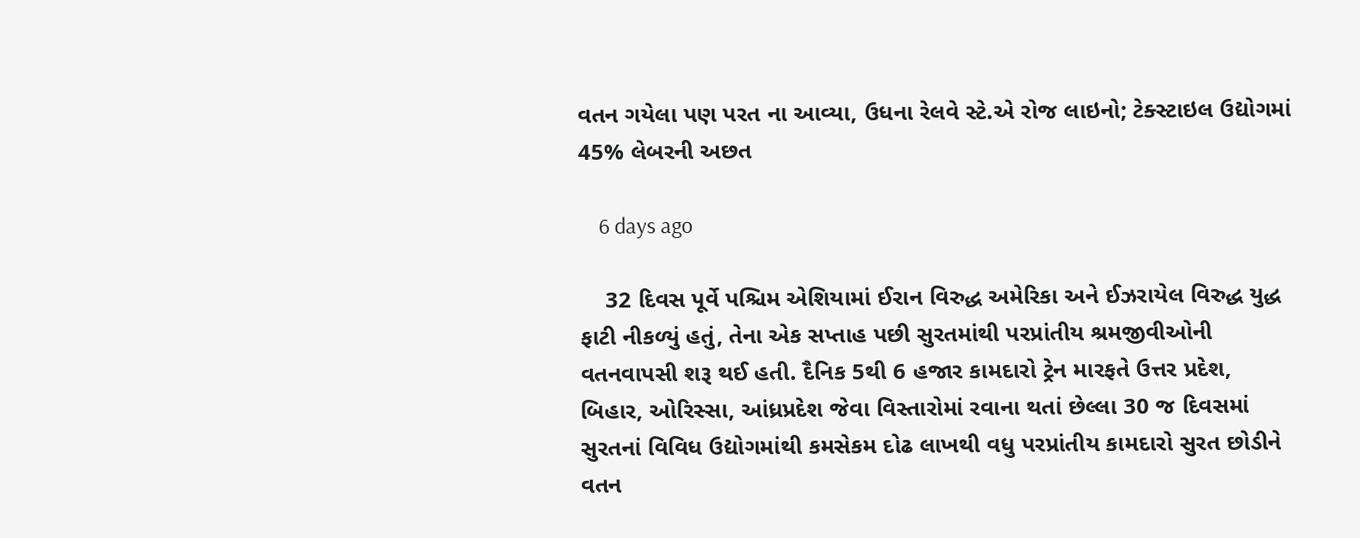વતન ગયેલા પણ પરત ના આવ્યા, ઉધના રેલવે સ્ટે.એ રોજ લાઇનો; ટેક્સ્ટાઇલ ઉદ્યોગમાં 45% લેબરની અછત

    6 days ago

    32 દિવસ પૂર્વે પશ્ચિમ એશિયામાં ઈરાન વિરુદ્ધ અમેરિકા અને ઈઝરાયેલ વિરુદ્ધ યુદ્ધ ફાટી નીકળ્યું હતું, તેના એક સપ્તાહ પછી સુરતમાંથી પરપ્રાંતીય શ્રમજીવીઓની વતનવાપસી શરૂ થઈ હતી. દૈનિક 5થી 6 હજાર કામદારો ટ્રેન મારફતે ઉત્તર પ્રદેશ, બિહાર, ઓરિસ્સા, આંધ્રપ્રદેશ જેવા વિસ્તારોમાં રવાના થતાં છેલ્લા 30 જ દિવસમાં સુરતનાં વિવિધ ઉદ્યોગમાંથી કમસેકમ દોઢ લાખથી વધુ પરપ્રાંતીય કામદારો સુરત છોડીને વતન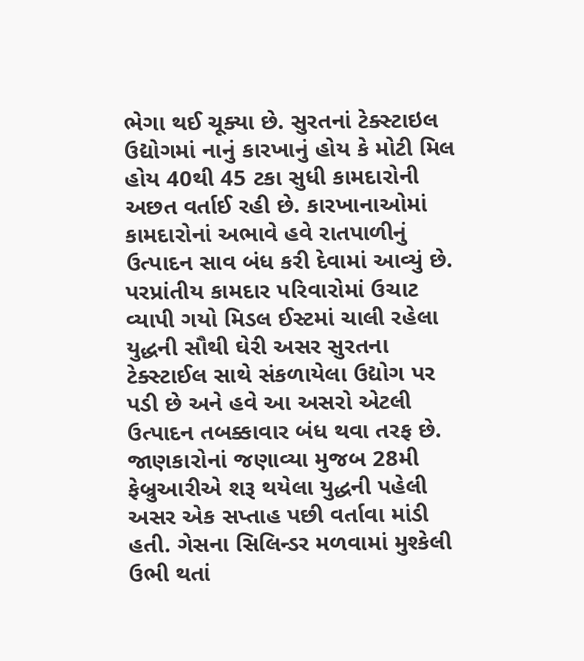ભેગા થઈ ચૂક્યા છે. સુરતનાં ટેક્સ્ટાઇલ ઉદ્યોગમાં નાનું કારખાનું હોય કે મોટી મિલ હોય 40થી 45 ટકા સુધી કામદારોની અછત વર્તાઈ રહી છે. કારખાનાઓમાં કામદારોનાં અભાવે હવે રાતપાળીનું ઉત્પાદન સાવ બંધ કરી દેવામાં આવ્યું છે. પરપ્રાંતીય કામદાર પરિવારોમાં ઉચાટ વ્યાપી ગયો મિડલ ઈસ્ટમાં ચાલી રહેલા યુદ્ધની સૌથી ઘેરી અસર સુરતના ટેક્સ્ટાઈલ સાથે સંકળાયેલા ઉદ્યોગ પર પડી છે અને હવે આ અસરો એટલી ઉત્પાદન તબક્કાવાર બંધ થવા તરફ છે. જાણકારોનાં જણાવ્યા મુજબ 28મી ફેબ્રુઆરીએ શરૂ થયેલા યુદ્ધની પહેલી અસર એક સપ્તાહ પછી વર્તાવા માંડી હતી. ગેસના સિલિન્ડર મળવામાં મુશ્કેલી ઉભી થતાં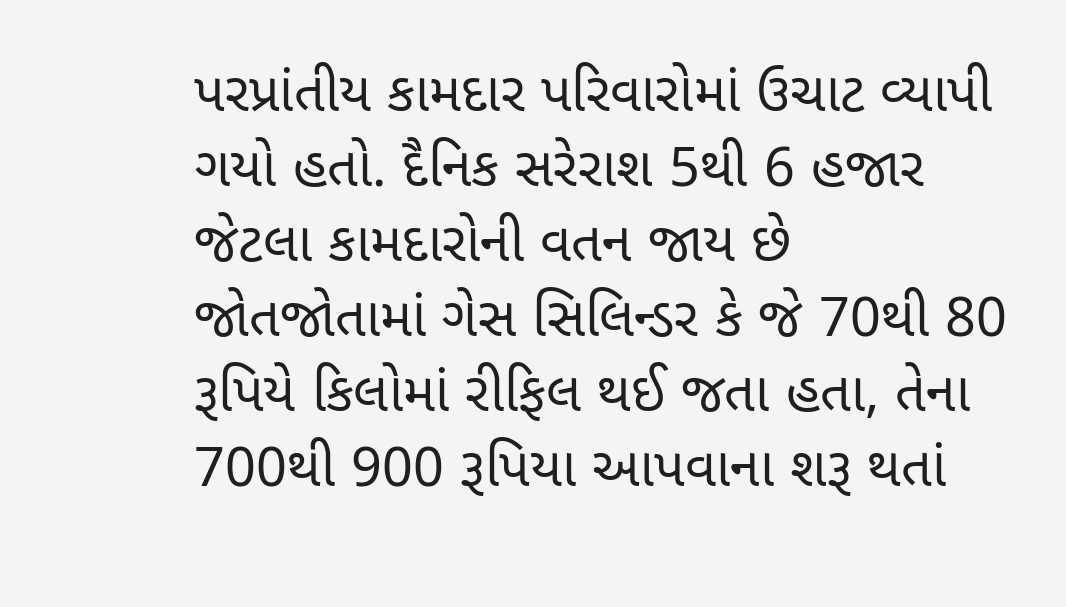પરપ્રાંતીય કામદાર પરિવારોમાં ઉચાટ વ્યાપી ગયો હતો. દૈનિક સરેરાશ 5થી 6 હજાર જેટલા કામદારોની વતન જાય છે જોતજોતામાં ગેસ સિલિન્ડર કે જે 70થી 80 રૂપિયે કિલોમાં રીફિલ થઈ જતા હતા, તેના 700થી 900 રૂપિયા આપવાના શરૂ થતાં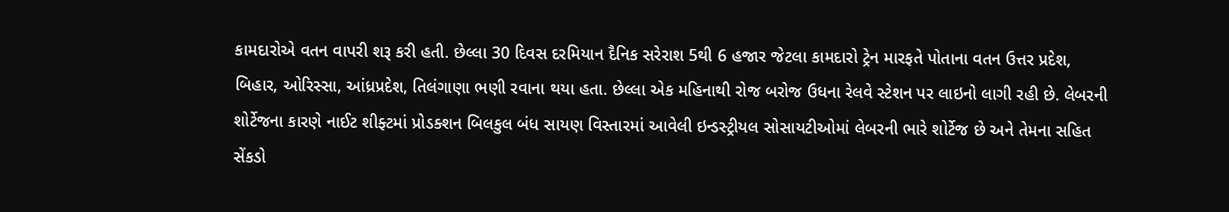કામદારોએ વતન વાપરી શરૂ કરી હતી. છેલ્લા 30 દિવસ દરમિયાન દૈનિક સરેરાશ 5થી 6 હજાર જેટલા કામદારો ટ્રેન મારફતે પોતાના વતન ઉત્તર પ્રદેશ, બિહાર, ઓરિસ્સા, આંધ્રપ્રદેશ, તિલંગાણા ભણી રવાના થયા હતા. છેલ્લા એક મહિનાથી રોજ બરોજ ઉધના રેલવે સ્ટેશન પર લાઇનો લાગી રહી છે. લેબરની શોર્ટેજના કારણે નાઈટ શીફ્ટમાં પ્રોડક્શન બિલકુલ બંધ સાયણ વિસ્તારમાં આવેલી ઇન્ડસ્ટ્રીયલ સોસાયટીઓમાં લેબરની ભારે શોર્ટેજ છે અને તેમના સહિત સેંકડો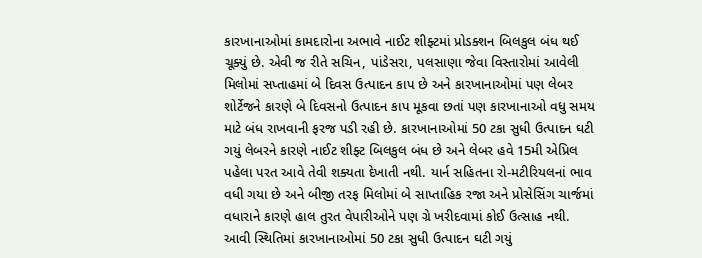કારખાનાઓમાં કામદારોના અભાવે નાઈટ શીફ્ટમાં પ્રોડક્શન બિલકુલ બંધ થઈ ચૂક્યું છે. એવી જ રીતે સચિન, પાંડેસરા, પલસાણા જેવા વિસ્તારોમાં આવેલી મિલોમાં સપ્તાહમાં બે દિવસ ઉત્પાદન કાપ છે અને કારખાનાઓમાં પણ લેબર શોર્ટેજને કારણે બે દિવસનો ઉત્પાદન કાપ મૂકવા છતાં પણ કારખાનાઓ વધુ સમય માટે બંધ રાખવાની ફરજ પડી રહી છે. કારખાનાઓમાં 50 ટકા સુધી ઉત્પાદન ઘટી ગયું લેબરને કારણે નાઈટ શીફ્ટ બિલકુલ બંધ છે અને લેબર હવે 15મી એપ્રિલ પહેલા પરત આવે તેવી શક્યતા દેખાતી નથી. યાર્ન સહિતના રો-મટીરિયલનાં ભાવ વધી ગયા છે અને બીજી તરફ મિલોમાં બે સાપ્તાહિક રજા અને પ્રોસેસિંગ ચાર્જમાં વધારાને કારણે હાલ તુરત વેપારીઓને પણ ગ્રે ખરીદવામાં કોઈ ઉત્સાહ નથી. આવી સ્થિતિમાં કારખાનાઓમાં 50 ટકા સુધી ઉત્પાદન ઘટી ગયું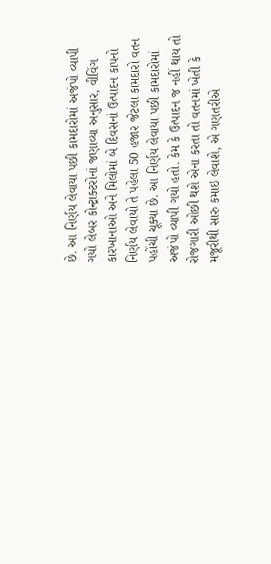છે. આ નિર્ણય લેવાયા પછી કામદારોમાં અજંપો વ્યાપી ગયો લેબર કોન્ટ્રાક્ટરોનાં જણાવ્યા અનુસાર, વીવિંગ કારખાનાઓ અને મિલોમાં બે દિવસનાં ઉત્પાદન કાપનો નિર્ણય લેવાયો તે પહેલા 50 હજાર જેટલા કામદારો વતન પહોંચી ચૂક્યા છે. આ નિર્ણય લેવાયા પછી કામદારોમાં અજંપો વ્યાપી ગયો હતો. કેમ કે ઉત્પાદન જ નહીં થાય તો રોજગારી ઓછી થશે એના કરતા તો વતનમાં ખેતી કે મજૂરીથી સારુ કમાઇ લેવાશે, એ ગણતરીએ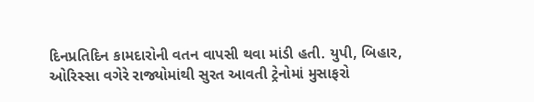દિનપ્રતિદિન કામદારોની વતન વાપસી થવા માંડી હતી. યુપી, બિહાર, ઓરિસ્સા વગેરે રાજ્યોમાંથી સુરત આવતી ટ્રેનોમાં મુસાફરો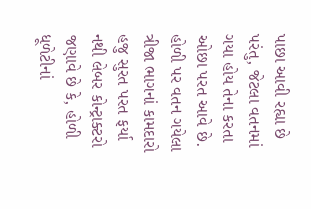પાછા આવી રહ્યા છે પરંતુ, જેટલા વતનમાં ગયા હોય તેના કરતા ઓછા પરત આવે છે. હોળી પર વતન ગયેલા ત્રીજા ભાગનાં કામદારો હજુ સુરત પરત ફર્યા નથી લેબર કોન્ટ્રાક્ટરો જણાવે છે કે, હોળી ધૂળેટીનાં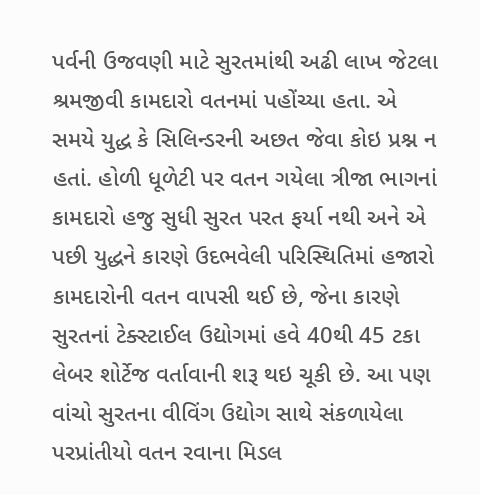પર્વની ઉજવણી માટે સુરતમાંથી અઢી લાખ જેટલા શ્રમજીવી કામદારો વતનમાં પહોંચ્યા હતા. એ સમયે યુદ્ધ કે સિલિન્ડરની અછત જેવા કોઇ પ્રશ્ન ન હતાં. હોળી ધૂળેટી પર વતન ગયેલા ત્રીજા ભાગનાં કામદારો હજુ સુધી સુરત પરત ફર્યા નથી અને એ પછી યુદ્ધને કારણે ઉદભવેલી પરિસ્થિતિમાં હજારો કામદારોની વતન વાપસી થઈ છે, જેના કારણે સુરતનાં ટેક્સ્ટાઈલ ઉદ્યોગમાં હવે 40થી 45 ટકા લેબર શોર્ટેજ વર્તાવાની શરૂ થઇ ચૂકી છે. આ પણ વાંચો સુરતના વીવિંગ ઉદ્યોગ સાથે સંકળાયેલા પરપ્રાંતીયો વતન રવાના મિડલ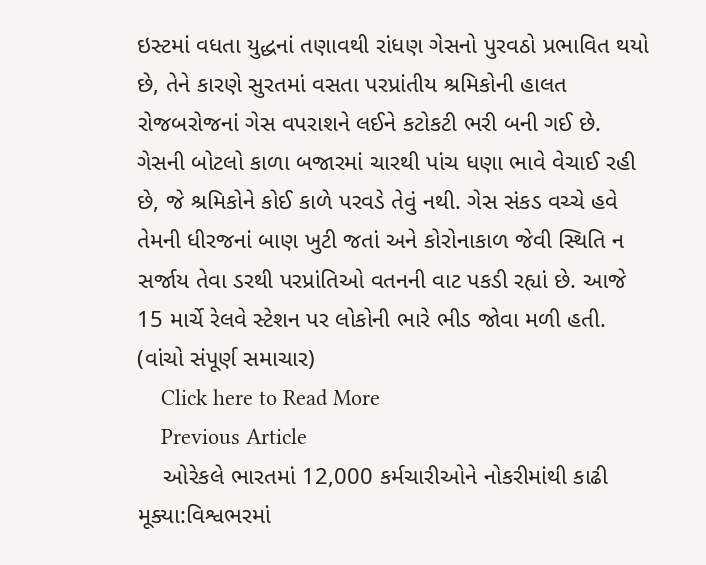ઇસ્ટમાં વધતા યુદ્ધનાં તણાવથી રાંધણ ગેસનો પુરવઠો પ્રભાવિત થયો છે, તેને કારણે સુરતમાં વસતા પરપ્રાંતીય શ્રમિકોની હાલત રોજબરોજનાં ગેસ વપરાશને લઈને કટોકટી ભરી બની ગઈ છે. ગેસની બોટલો કાળા બજારમાં ચારથી પાંચ ધણા ભાવે વેચાઈ રહી છે, જે શ્રમિકોને કોઈ કાળે પરવડે તેવું નથી. ગેસ સંકડ વચ્ચે હવે તેમની ધીરજનાં બાણ ખુટી જતાં અને કોરોનાકાળ જેવી સ્થિતિ ન સર્જાય તેવા ડરથી પરપ્રાંતિઓ વતનની વાટ પકડી રહ્યાં છે. આજે 15 માર્ચે રેલવે સ્ટેશન પર લોકોની ભારે ભીડ જોવા મળી હતી. (વાંચો સંપૂર્ણ સમાચાર)
    Click here to Read More
    Previous Article
    ઓરેકલે ભારતમાં 12,000 કર્મચારીઓને નોકરીમાંથી કાઢી મૂક્યા:વિશ્વભરમાં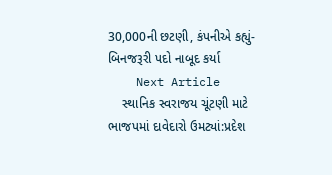30,000ની છટણી, કંપનીએ કહ્યું- બિનજરૂરી પદો નાબૂદ કર્યા
    Next Article
    સ્થાનિક સ્વરાજય ચૂંટણી માટે ભાજપમાં દાવેદારો ઉમટ્યાં:પ્રદેશ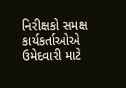નિરીક્ષકો સમક્ષ કાર્યકર્તાઓએ ઉમેદવારી માટે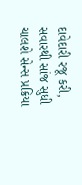દાવેદારી રજૂ કરી, સવારથી સાંજ સુધી ચાલશે સેન્સ પ્રક્રિયા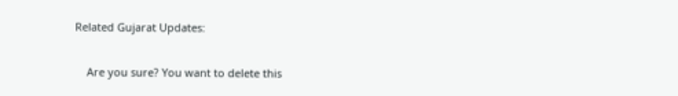Related Gujarat Updates:

    Are you sure? You want to delete this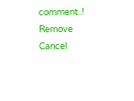comment..! Remove Cancel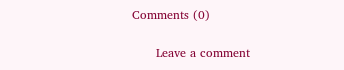Comments (0)

      Leave a comment